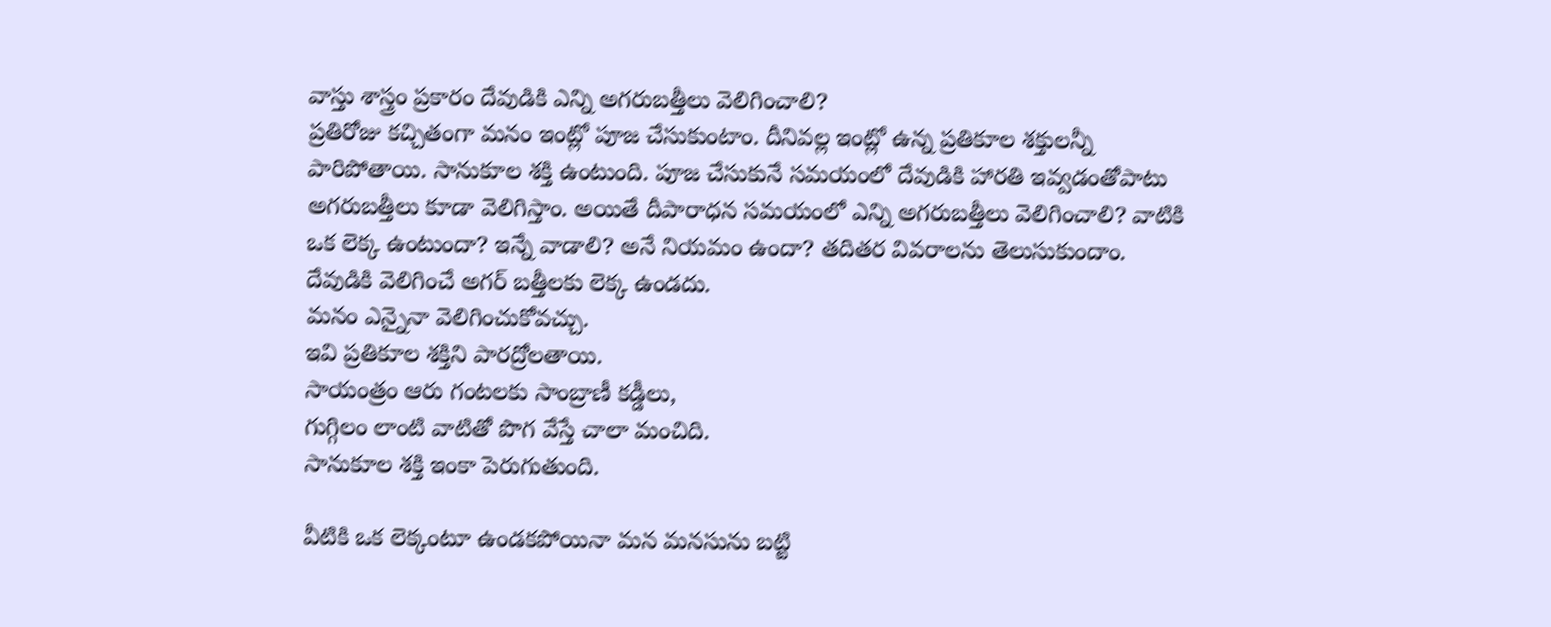వాస్తు శాస్త్రం ప్రకారం దేవుడికి ఎన్ని అగరుబత్తీలు వెలిగించాలి?
ప్రతిరోజు కచ్చితంగా మనం ఇంట్లో పూజ చేసుకుంటాం. దీనివల్ల ఇంట్లో ఉన్న ప్రతికూల శక్తులన్నీ పారిపోతాయి. సానుకూల శక్తి ఉంటుంది. పూజ చేసుకునే సమయంలో దేవుడికి హారతి ఇవ్వడంతోపాటు అగరుబత్తీలు కూడా వెలిగిస్తాం. అయితే దీపారాధన సమయంలో ఎన్ని అగరుబత్తీలు వెలిగించాలి? వాటికి ఒక లెక్క ఉంటుందా? ఇన్నే వాడాలి? అనే నియమం ఉందా? తదితర వివరాలను తెలుసుకుందాం.
దేవుడికి వెలిగించే అగర్ బత్తీలకు లెక్క ఉండదు.
మనం ఎన్నైనా వెలిగించుకోవచ్చు.
ఇవి ప్రతికూల శక్తిని పారద్రోలతాయి.
సాయంత్రం ఆరు గంటలకు సాంబ్రాణీ కడ్డీలు,
గుగ్గిలం లాంటి వాటితో పొగ వేస్తే చాలా మంచిది.
సానుకూల శక్తి ఇంకా పెరుగుతుంది.

వీటికి ఒక లెక్కంటూ ఉండకపోయినా మన మనసును బట్టి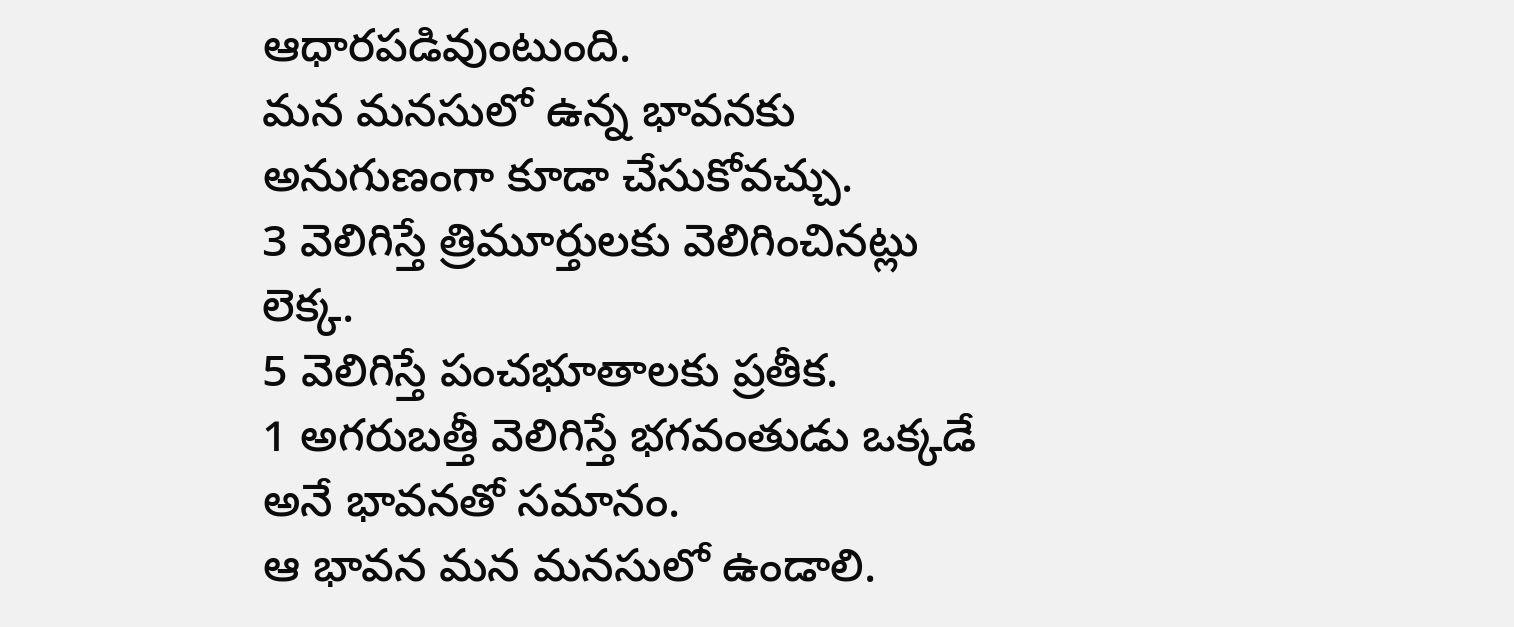ఆధారపడివుంటుంది.
మన మనసులో ఉన్న భావనకు అనుగుణంగా కూడా చేసుకోవచ్చు.
3 వెలిగిస్తే త్రిమూర్తులకు వెలిగించినట్లు లెక్క.
5 వెలిగిస్తే పంచభూతాలకు ప్రతీక.
1 అగరుబత్తీ వెలిగిస్తే భగవంతుడు ఒక్కడే అనే భావనతో సమానం.
ఆ భావన మన మనసులో ఉండాలి.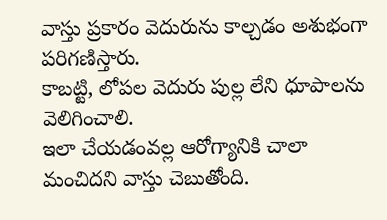వాస్తు ప్రకారం వెదురును కాల్చడం అశుభంగా పరిగణిస్తారు.
కాబట్టి, లోపల వెదురు పుల్ల లేని ధూపాలను వెలిగించాలి.
ఇలా చేయడంవల్ల ఆరోగ్యానికి చాలా మంచిదని వాస్తు చెబుతోంది.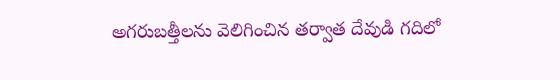అగరుబత్తీలను వెలిగించిన తర్వాత దేవుడి గదిలో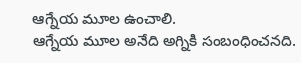ఆగ్నేయ మూల ఉంచాలి.
ఆగ్నేయ మూల అనేది అగ్నికి సంబంధించనది.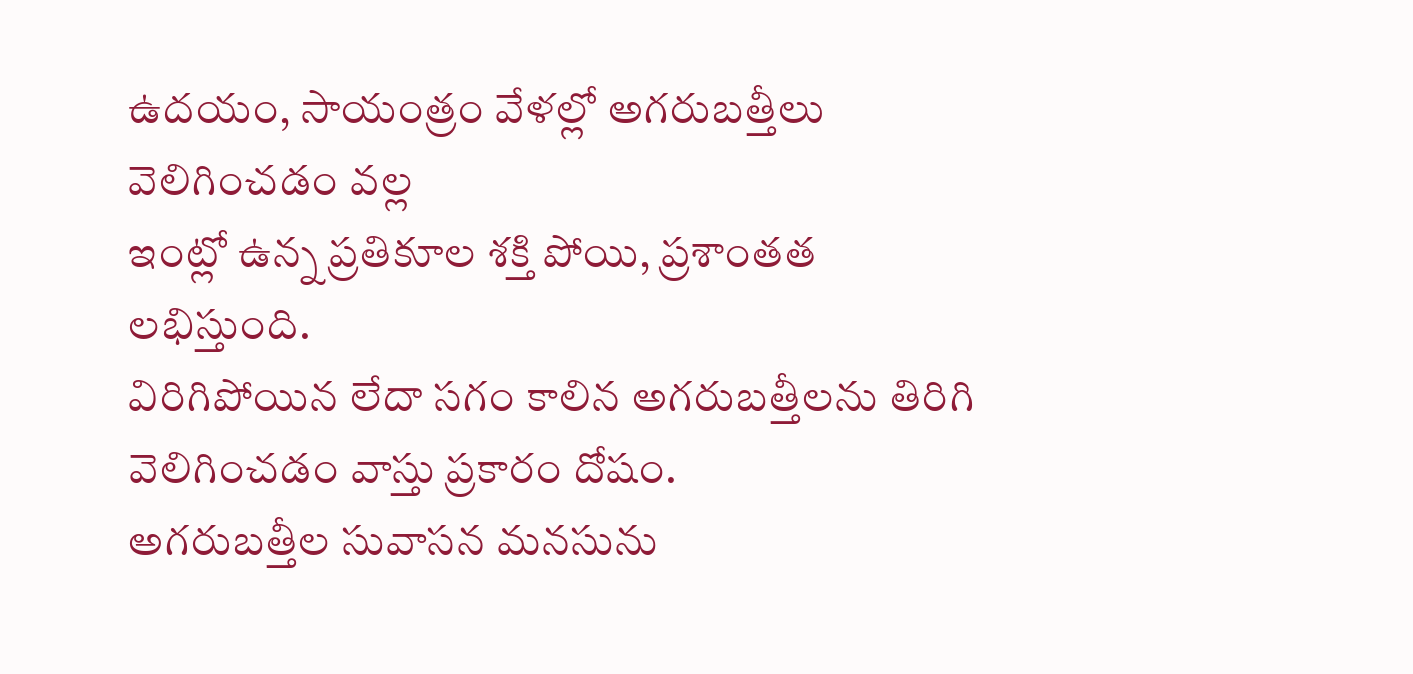ఉదయం, సాయంత్రం వేళల్లో అగరుబత్తీలు వెలిగించడం వల్ల
ఇంట్లో ఉన్న ప్రతికూల శక్తి పోయి, ప్రశాంతత లభిస్తుంది.
విరిగిపోయిన లేదా సగం కాలిన అగరుబత్తీలను తిరిగి వెలిగించడం వాస్తు ప్రకారం దోషం.
అగరుబత్తీల సువాసన మనసును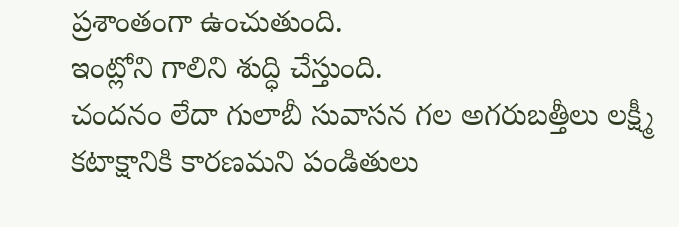ప్రశాంతంగా ఉంచుతుంది.
ఇంట్లోని గాలిని శుద్ధి చేస్తుంది.
చందనం లేదా గులాబీ సువాసన గల అగరుబత్తీలు లక్ష్మీ కటాక్షానికి కారణమని పండితులు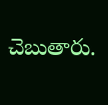చెబుతారు.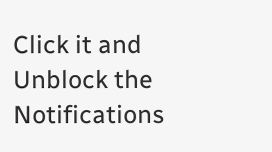Click it and Unblock the Notifications